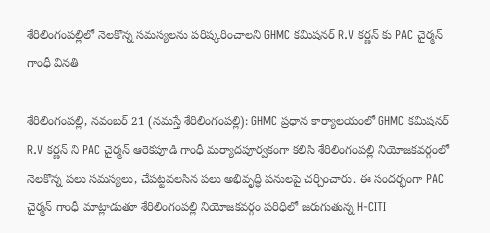శేరిలింగంపల్లిలో నెల‌కొన్న స‌మ‌స్య‌ల‌ను ప‌రిష్క‌రించాల‌ని GHMC కమిషనర్ R.V కర్ణన్ కు PAC చైర్మన్ గాంధీ విన‌తి

శేరిలింగంప‌ల్లి, నవంబ‌ర్ 21 (న‌మ‌స్తే శేరిలింగంప‌ల్లి): GHMC ప్రధాన కార్యాలయంలో GHMC కమిషనర్ R.V కర్ణన్ ని PAC చైర్మన్ ఆరెకపూడి గాంధీ మర్యాదపూర్వకంగా కలిసి శేరిలింగంపల్లి నియోజకవర్గంలో నెలకొన్న పలు సమస్యలు, చేపట్టవలసిన పలు అభివృద్ధి పనులపై చర్చించారు. ఈ సందర్భంగా PAC చైర్మన్ గాంధీ మాట్లాడుతూ శేరిలింగంపల్లి నియోజకవర్గం పరిధిలో జరుగుతున్న H-CITI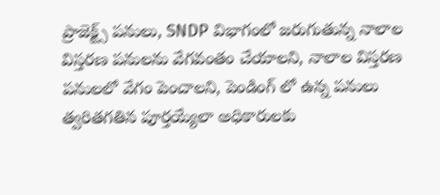ప్రాజెక్ట్స్ పనులు, SNDP విభాగంలో జరుగుతున్న నాలాల విస్తరణ పనులను వేగవంతం చేయాలని, నాలాల విస్తరణ పనులలో వేగం పెంచాలని, పెండింగ్ లో ఉన్న పనులు త్వరితగతిన పూర్తయ్యేలా అధికారులకు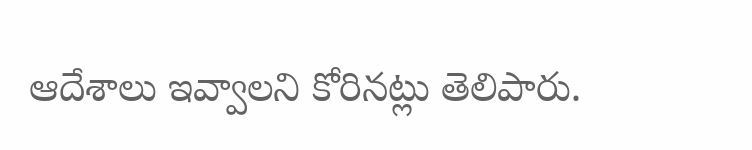ఆదేశాలు ఇవ్వాలని కోరిన‌ట్లు తెలిపారు.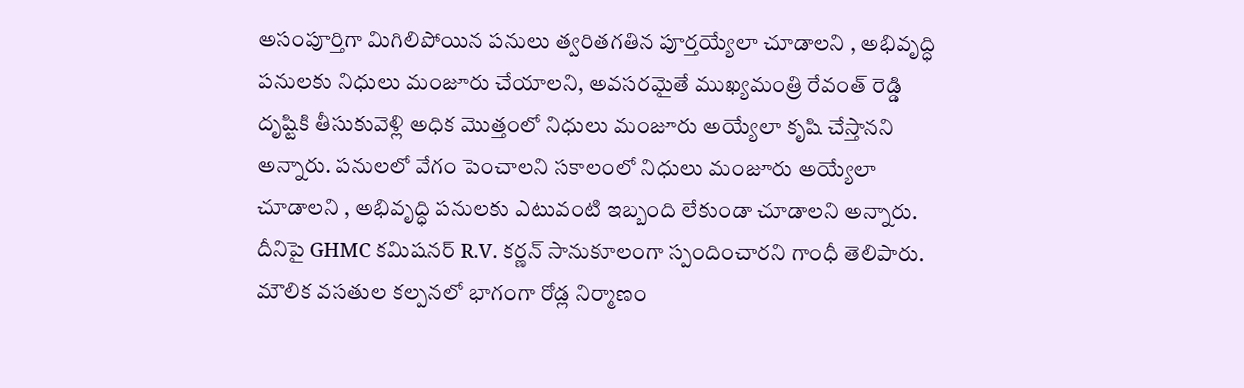అసంపూర్తిగా మిగిలిపోయిన పనులు త్వరితగతిన పూర్తయ్యేలా చూడాలని , అభివృద్ధి పనులకు నిధులు మంజూరు చేయాలని, అవసరమైతే ముఖ్యమంత్రి రేవంత్ రెడ్డి దృష్టికి తీసుకువెళ్లి అధిక మొత్తంలో నిధులు మంజూరు అయ్యేలా కృషి చేస్తానని అన్నారు. పనులలో వేగం పెంచాలని సకాలంలో నిధులు మంజూరు అయ్యేలా చూడాలని , అభివృద్ధి పనులకు ఎటువంటి ఇబ్బంది లేకుండా చూడాలని అన్నారు. దీనిపై GHMC కమిషనర్ R.V. కర్ణన్ సానుకూలంగా స్పందించార‌ని గాంధీ తెలిపారు. మౌలిక వసతుల కల్పనలో భాగంగా రోడ్ల నిర్మాణం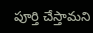పూర్తి చేస్తామని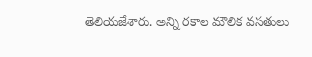తెలియజేశారు. అన్ని రకాల మౌలిక వసతులు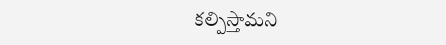కల్పిస్తామని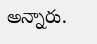అన్నారు.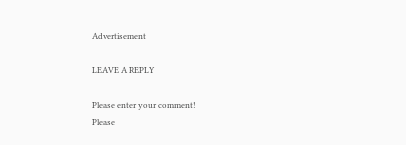Advertisement

LEAVE A REPLY

Please enter your comment!
Please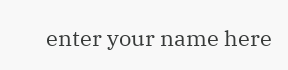enter your name here